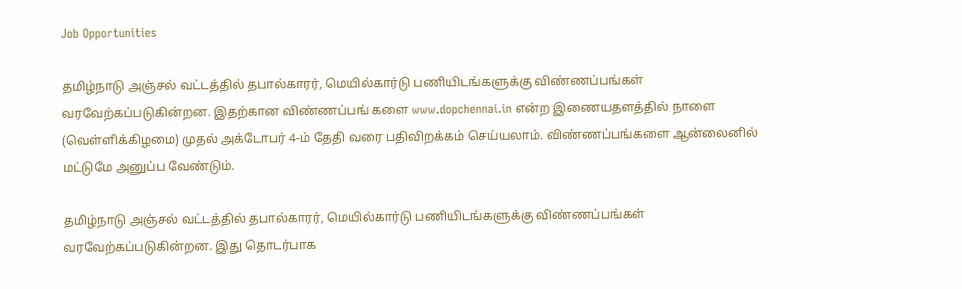Job Opportunities

தமிழ்நாடு அஞ்சல் வட்டத்தில் தபால்காரர், மெயில்கார்டு பணியிடங்களுக்கு விண்ணப்பங்கள் வரவேற்கப்படுகின்றன. இதற்கான விண்ணப்பங் களை www.dopchennai.in என்ற இணையதளத்தில் நாளை (வெள்ளிக்கிழமை) முதல் அக்டோபர் 4-ம் தேதி வரை பதிவிறக்கம் செய்யலாம். விண்ணப்பங்களை ஆன்லைனில் மட்டுமே அனுப்ப வேண்டும்.

தமிழ்நாடு அஞ்சல் வட்டத்தில் தபால்காரர், மெயில்கார்டு பணியிடங்களுக்கு விண்ணப்பங்கள் வரவேற்கப்படுகின்றன. இது தொடர்பாக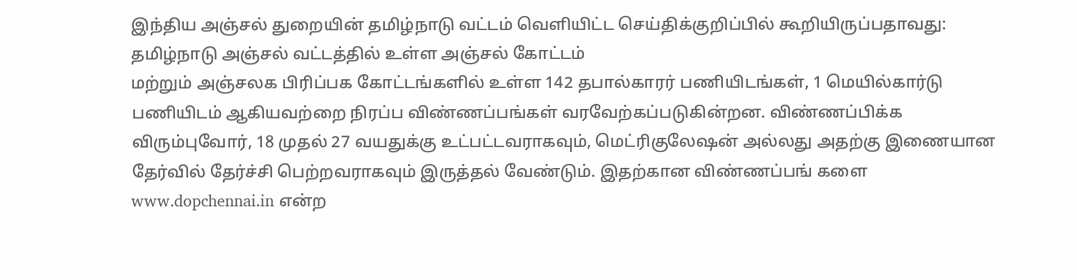இந்திய அஞ்சல் துறையின் தமிழ்நாடு வட்டம் வெளியிட்ட செய்திக்குறிப்பில் கூறியிருப்பதாவது: தமிழ்நாடு அஞ்சல் வட்டத்தில் உள்ள அஞ்சல் கோட்டம்
மற்றும் அஞ்சலக பிரிப்பக கோட்டங்களில் உள்ள 142 தபால்காரர் பணியிடங்கள், 1 மெயில்கார்டு பணியிடம் ஆகியவற்றை நிரப்ப விண்ணப்பங்கள் வரவேற்கப்படுகின்றன. விண்ணப்பிக்க விரும்புவோர், 18 முதல் 27 வயதுக்கு உட்பட்டவராகவும், மெட்ரிகுலேஷன் அல்லது அதற்கு இணையான தேர்வில் தேர்ச்சி பெற்றவராகவும் இருத்தல் வேண்டும். இதற்கான விண்ணப்பங் களை www.dopchennai.in என்ற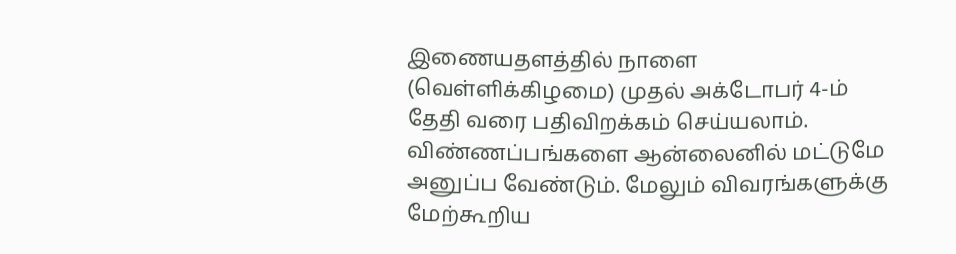இணையதளத்தில் நாளை (வெள்ளிக்கிழமை) முதல் அக்டோபர் 4-ம் தேதி வரை பதிவிறக்கம் செய்யலாம். விண்ணப்பங்களை ஆன்லைனில் மட்டுமே அனுப்ப வேண்டும். மேலும் விவரங்களுக்கு மேற்கூறிய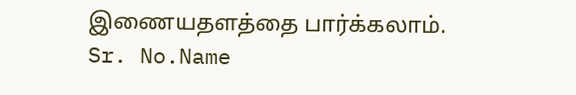இணையதளத்தை பார்க்கலாம்.
Sr. No.Name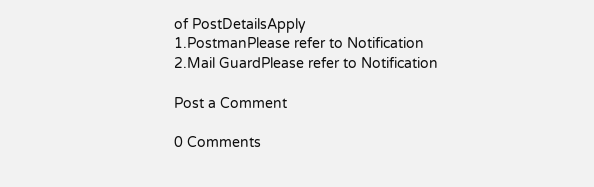of PostDetailsApply
1.PostmanPlease refer to Notification
2.Mail GuardPlease refer to Notification

Post a Comment

0 Comments